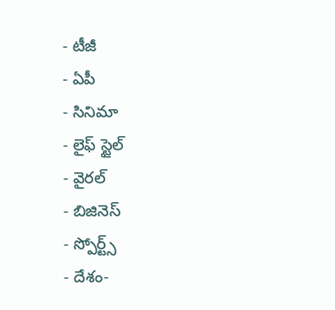- టీజీ
- ఏపీ
- సినిమా
- లైఫ్ స్టైల్
- వైరల్
- బిజినెస్
- స్పోర్ట్స్
- దేశం-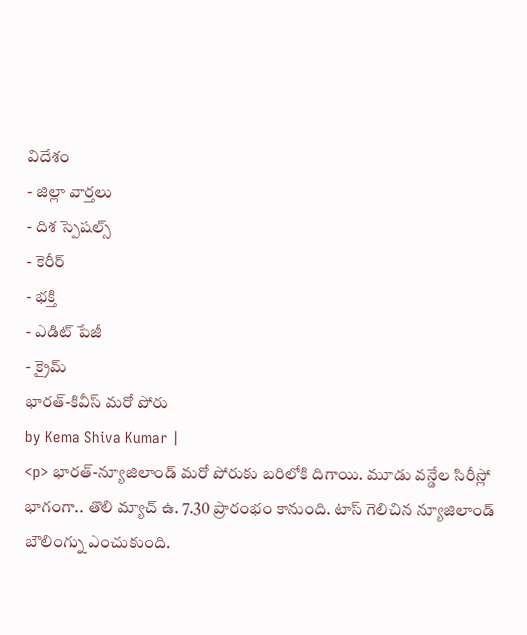విదేశం
- జిల్లా వార్తలు
- దిశ స్పెషల్స్
- కెరీర్
- భక్తి
- ఎడిట్ పేజీ
- క్రైమ్
భారత్-కివీస్ మరో పోరు
by Kema Shiva Kumar |
<p> భారత్-న్యూజిలాండ్ మరో పోరుకు బరిలోకి దిగాయి. మూడు వన్డేల సిరీస్లో భాగంగా.. తొలి మ్యాచ్ ఉ. 7.30 ప్రారంభం కానుంది. టాస్ గెలిచిన న్యూజిలాండ్ బౌలింగ్ను ఎంచుకుంది.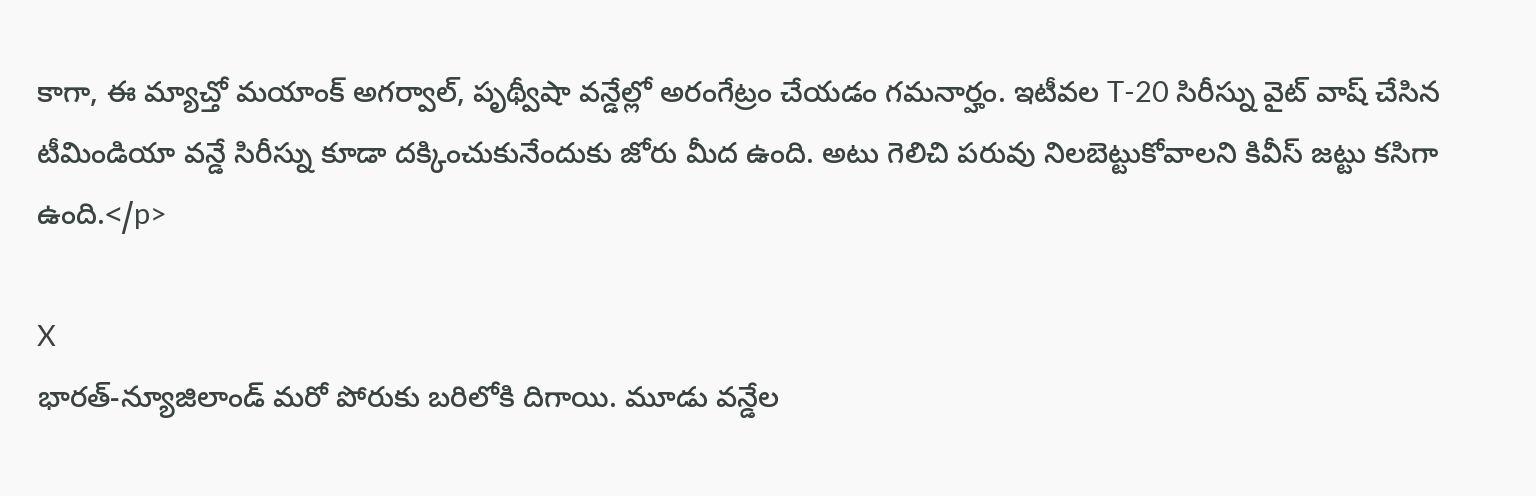కాగా, ఈ మ్యాచ్తో మయాంక్ అగర్వాల్, పృథ్వీషా వన్డేల్లో అరంగేట్రం చేయడం గమనార్హం. ఇటీవల T-20 సిరీస్ను వైట్ వాష్ చేసిన టీమిండియా వన్డే సిరీస్ను కూడా దక్కించుకునేందుకు జోరు మీద ఉంది. అటు గెలిచి పరువు నిలబెట్టుకోవాలని కివీస్ జట్టు కసిగా ఉంది.</p>

X
భారత్-న్యూజిలాండ్ మరో పోరుకు బరిలోకి దిగాయి. మూడు వన్డేల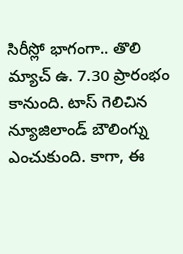సిరీస్లో భాగంగా.. తొలి మ్యాచ్ ఉ. 7.30 ప్రారంభం కానుంది. టాస్ గెలిచిన న్యూజిలాండ్ బౌలింగ్ను ఎంచుకుంది. కాగా, ఈ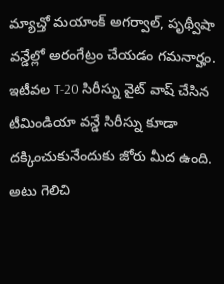మ్యాచ్తో మయాంక్ అగర్వాల్, పృథ్వీషా వన్డేల్లో అరంగేట్రం చేయడం గమనార్హం. ఇటీవల T-20 సిరీస్ను వైట్ వాష్ చేసిన టీమిండియా వన్డే సిరీస్ను కూడా దక్కించుకునేందుకు జోరు మీద ఉంది. అటు గెలిచి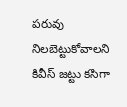పరువు నిలబెట్టుకోవాలని కివీస్ జట్టు కసిగా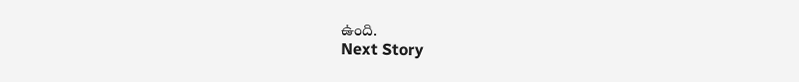ఉంది.
Next Story